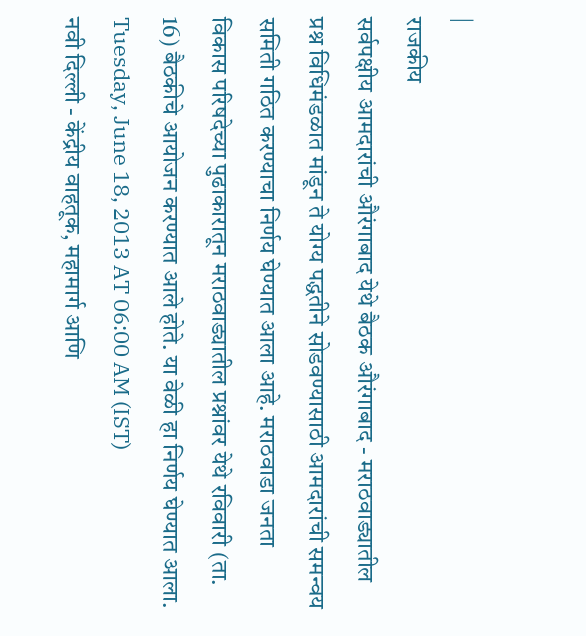|
राजकीय
सर्वपक्षीय आमदारांची औरंगाबाद येथे बैठक औरंगाबाद - मराठवाड्यातील प्रश्न विधिमंडळात मांडून ते योग्य पद्धतीने सोडवण्यासाठी आमदारांची समन्वय समिती गठित करण्याचा निर्णय घेण्यात आला आहे. मराठवाडा जनता विकास परिषदेच्या पुढाकारातून मराठवाड्यातील प्रश्नांवर येथे रविवारी (ता. 16) बैठकीचे आयोजन करण्यात आले होते. या वेळी हा निर्णय घेण्यात आला.
Tuesday, June 18, 2013 AT 06:00 AM (IST)
नवी दिल्ली - केंद्रीय वाहतूक, महामार्ग आणि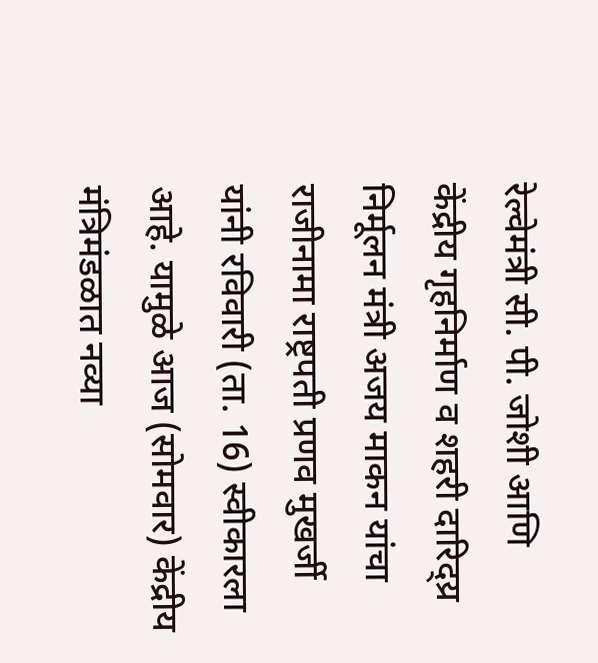रेल्वेमंत्री सी. पी. जोशी आणि केंद्रीय गृहनिर्माण व शहरी दारिद्य्र निर्मूलन मंत्री अजय माकन यांचा राजीनामा राष्ट्रपती प्रणव मुखर्जी यांनी रविवारी (ता. 16) स्वीकारला आहे. यामुळे आज (सोमवार) केंद्रीय मंत्रिमंडळात नव्या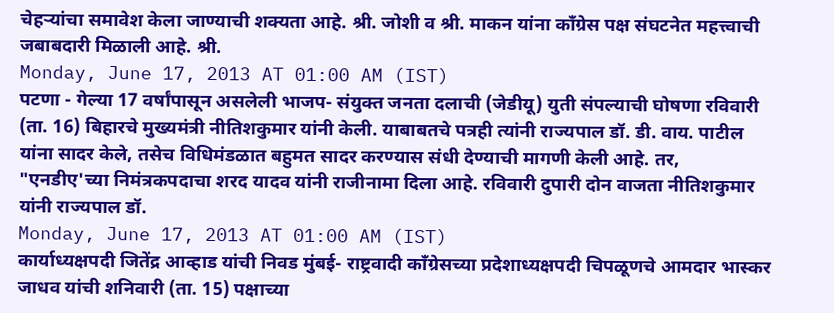चेहऱ्यांचा समावेश केला जाण्याची शक्यता आहे. श्री. जोशी व श्री. माकन यांना कॉंग्रेस पक्ष संघटनेत महत्त्वाची जबाबदारी मिळाली आहे. श्री.
Monday, June 17, 2013 AT 01:00 AM (IST)
पटणा - गेल्या 17 वर्षांपासून असलेली भाजप- संयुक्त जनता दलाची (जेडीयू) युती संपल्याची घोषणा रविवारी (ता. 16) बिहारचे मुख्यमंत्री नीतिशकुमार यांनी केली. याबाबतचे पत्रही त्यांनी राज्यपाल डॉ. डी. वाय. पाटील यांना सादर केले, तसेच विधिमंडळात बहुमत सादर करण्यास संधी देण्याची मागणी केली आहे. तर, "एनडीए'च्या निमंत्रकपदाचा शरद यादव यांनी राजीनामा दिला आहे. रविवारी दुपारी दोन वाजता नीतिशकुमार यांनी राज्यपाल डॉ.
Monday, June 17, 2013 AT 01:00 AM (IST)
कार्याध्यक्षपदी जितेंद्र आव्हाड यांची निवड मुंबई- राष्ट्रवादी कॉंग्रेसच्या प्रदेशाध्यक्षपदी चिपळूणचे आमदार भास्कर जाधव यांची शनिवारी (ता. 15) पक्षाच्या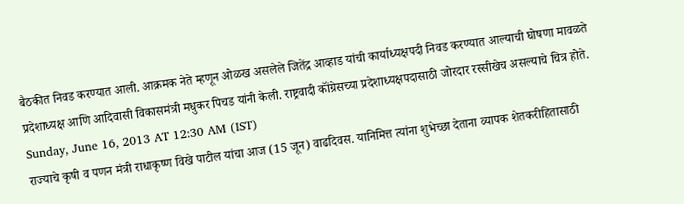बैठकीत निवड करण्यात आली. आक्रमक नेते म्हणून ओळख असलेले जितेंद्र आव्हाड यांची कार्याध्यक्षपदी निवड करण्यात आल्याची घोषणा मावळते प्रदेशाध्यक्ष आणि आदिवासी विकासमंत्री मधुकर पिचड यांनी केली. राष्ट्रवादी कॉंग्रेसच्या प्रदेशाध्यक्षपदासाठी जोरदार रस्सीखेच असल्याचे चित्र होते.
Sunday, June 16, 2013 AT 12:30 AM (IST)
राज्याचे कृषी व पणन मंत्री राधाकृष्ण विखे पाटील यांचा आज (15 जून) वाढदिवस. यानिमित्त त्यांना शुभेच्छा देताना व्यापक शेतकरीहितासाठी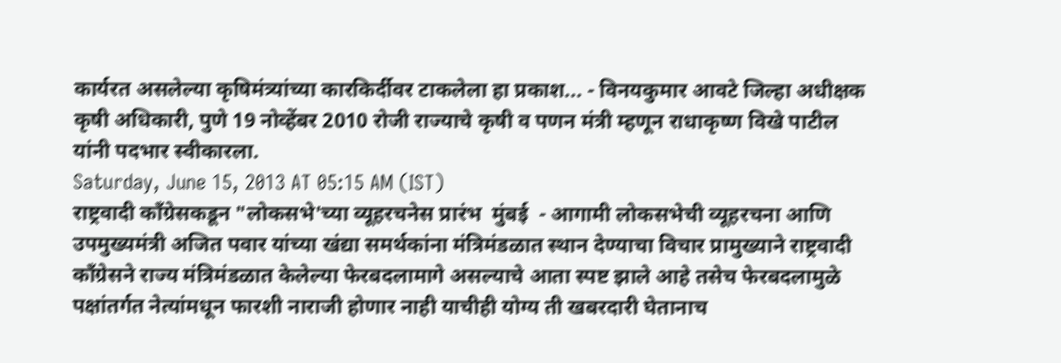कार्यरत असलेल्या कृषिमंत्र्यांच्या कारकिर्दीवर टाकलेला हा प्रकाश... - विनयकुमार आवटे जिल्हा अधीक्षक कृषी अधिकारी, पुणे 19 नोव्हेंबर 2010 रोजी राज्याचे कृषी व पणन मंत्री म्हणून राधाकृष्ण विखे पाटील यांनी पदभार स्वीकारला.
Saturday, June 15, 2013 AT 05:15 AM (IST)
राष्ट्रवादी कॉंग्रेसकडून "लोकसभे'च्या व्यूहरचनेस प्रारंभ  मुंबई  - आगामी लोकसभेची व्यूहरचना आणि उपमुख्यमंत्री अजित पवार यांच्या खंद्या समर्थकांना मंत्रिमंडळात स्थान देण्याचा विचार प्रामुख्याने राष्ट्रवादी कॉंग्रेसने राज्य मंत्रिमंडळात केलेल्या फेरबदलामागे असल्याचे आता स्पष्ट झाले आहे तसेच फेरबदलामुळे पक्षांतर्गत नेत्यांमधून फारशी नाराजी होणार नाही याचीही योग्य ती खबरदारी घेतानाच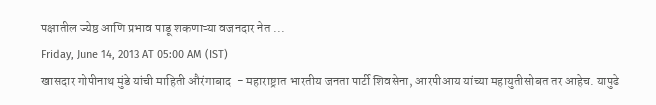पक्षातील ज्येष्ठ आणि प्रभाव पाडू शकणाऱ्या वजनदार नेत ...
Friday, June 14, 2013 AT 05:00 AM (IST)
खासदार गोपीनाथ मुंडे यांची माहिती औरंगाबाद  - महाराष्ट्रात भारतीय जनता पार्टी शिवसेना, आरपीआय यांच्या महायुतीसोबत तर आहेच. यापुढे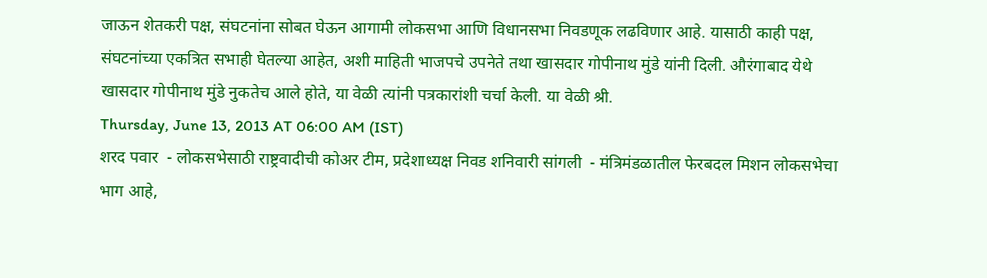जाऊन शेतकरी पक्ष, संघटनांना सोबत घेऊन आगामी लोकसभा आणि विधानसभा निवडणूक लढविणार आहे. यासाठी काही पक्ष, संघटनांच्या एकत्रित सभाही घेतल्या आहेत, अशी माहिती भाजपचे उपनेते तथा खासदार गोपीनाथ मुंडे यांनी दिली. औरंगाबाद येथे खासदार गोपीनाथ मुंडे नुकतेच आले होते, या वेळी त्यांनी पत्रकारांशी चर्चा केली. या वेळी श्री.
Thursday, June 13, 2013 AT 06:00 AM (IST)
शरद पवार  - लोकसभेसाठी राष्ट्रवादीची कोअर टीम, प्रदेशाध्यक्ष निवड शनिवारी सांगली  - मंत्रिमंडळातील फेरबदल मिशन लोकसभेचा भाग आहे,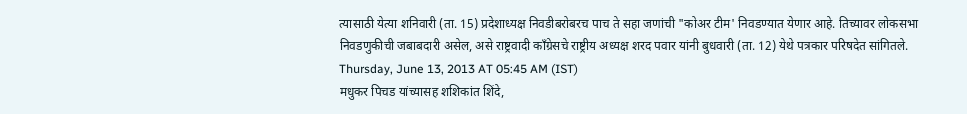त्यासाठी येत्या शनिवारी (ता. 15) प्रदेशाध्यक्ष निवडीबरोबरच पाच ते सहा जणांची "कोअर टीम' निवडण्यात येणार आहे. तिच्यावर लोकसभा निवडणुकीची जबाबदारी असेल, असे राष्ट्रवादी कॉंग्रेसचे राष्ट्रीय अध्यक्ष शरद पवार यांनी बुधवारी (ता. 12) येथे पत्रकार परिषदेत सांगितले.
Thursday, June 13, 2013 AT 05:45 AM (IST)
मधुकर पिचड यांच्यासह शशिकांत शिंदे,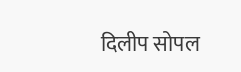दिलीप सोपल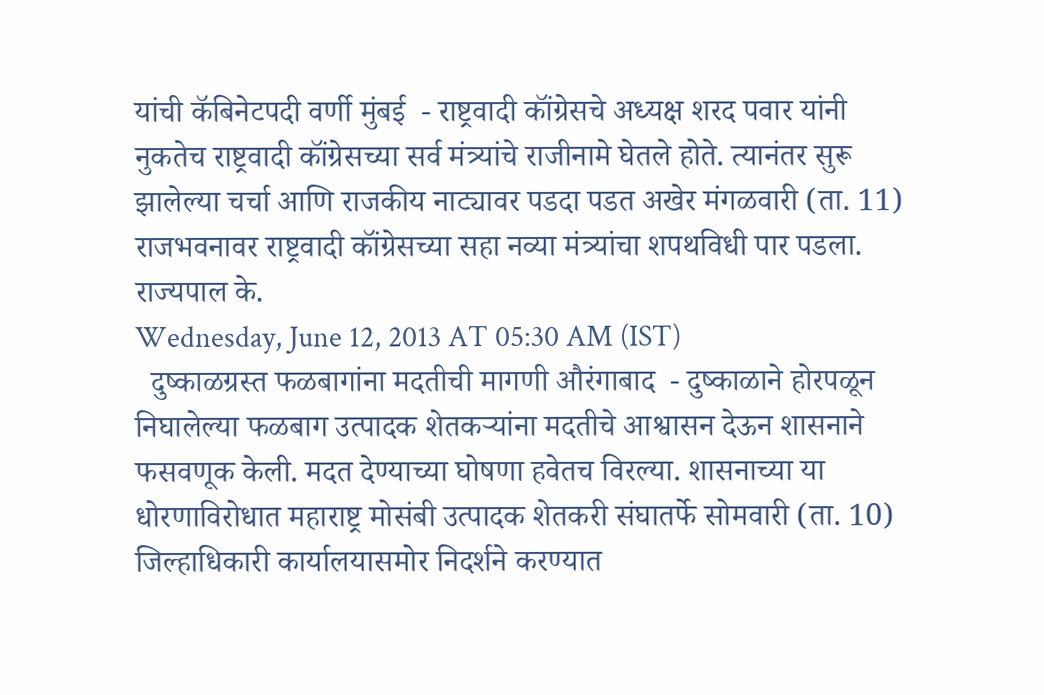यांची कॅबिनेटपदी वर्णी मुंबई  - राष्ट्रवादी कॉंग्रेसचे अध्यक्ष शरद पवार यांनी नुकतेच राष्ट्रवादी कॉंग्रेसच्या सर्व मंत्र्यांचे राजीनामे घेतले होते. त्यानंतर सुरू झालेल्या चर्चा आणि राजकीय नाट्यावर पडदा पडत अखेर मंगळवारी (ता. 11) राजभवनावर राष्ट्रवादी कॉंग्रेसच्या सहा नव्या मंत्र्यांचा शपथविधी पार पडला. राज्यपाल के.
Wednesday, June 12, 2013 AT 05:30 AM (IST)
  दुष्काळग्रस्त फळबागांना मदतीची मागणी औरंगाबाद  - दुष्काळाने होरपळून निघालेल्या फळबाग उत्पादक शेतकऱ्यांना मदतीचे आश्वासन देऊन शासनाने फसवणूक केली. मदत देण्याच्या घोषणा हवेतच विरल्या. शासनाच्या या धोरणाविरोधात महाराष्ट्र मोसंबी उत्पादक शेतकरी संघातर्फे सोमवारी (ता. 10) जिल्हाधिकारी कार्यालयासमोर निदर्शने करण्यात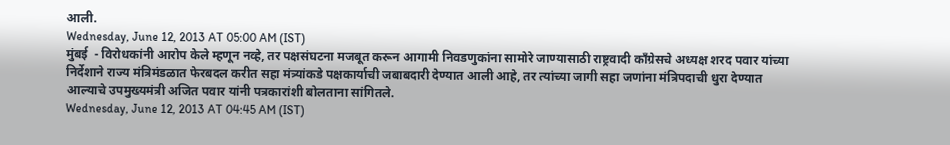आली.
Wednesday, June 12, 2013 AT 05:00 AM (IST)
मुंबई  - विरोधकांनी आरोप केले म्हणून नव्हे, तर पक्षसंघटना मजबूत करून आगामी निवडणुकांना सामोरे जाण्यासाठी राष्ट्रवादी कॉंग्रेसचे अध्यक्ष शरद पवार यांच्या निर्देशाने राज्य मंत्रिमंडळात फेरबदल करीत सहा मंत्र्यांकडे पक्षकार्याची जबाबदारी देण्यात आली आहे, तर त्यांच्या जागी सहा जणांना मंत्रिपदाची धुरा देण्यात आल्याचे उपमुख्यमंत्री अजित पवार यांनी पत्रकारांशी बोलताना सांगितले.
Wednesday, June 12, 2013 AT 04:45 AM (IST)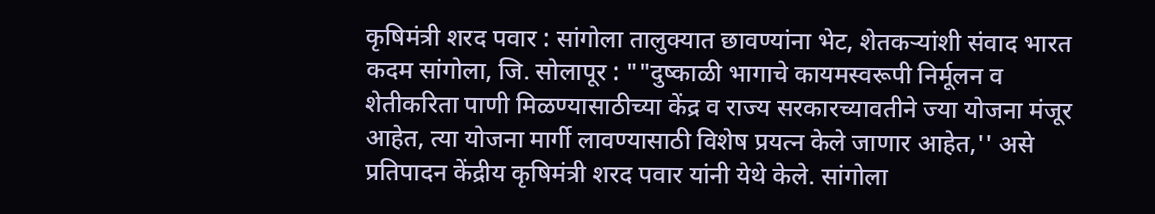कृषिमंत्री शरद पवार : सांगोला तालुक्यात छावण्यांना भेट, शेतकऱ्यांशी संवाद भारत कदम सांगोला, जि. सोलापूर : ""दुष्काळी भागाचे कायमस्वरूपी निर्मूलन व शेतीकरिता पाणी मिळण्यासाठीच्या केंद्र व राज्य सरकारच्यावतीने ज्या योजना मंजूर आहेत, त्या योजना मार्गी लावण्यासाठी विशेष प्रयत्न केले जाणार आहेत,'' असे प्रतिपादन केंद्रीय कृषिमंत्री शरद पवार यांनी येथे केले. सांगोला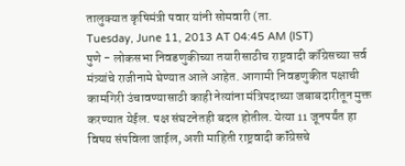तालुक्यात कृषिमंत्री पवार यांनी सोमवारी (ता.
Tuesday, June 11, 2013 AT 04:45 AM (IST)
पुणे - लोकसभा निवडणुकीच्या तयारीसाठीच राष्ट्रवादी कॉंग्रेसच्या सर्व मंत्र्यांचे राजीनामे घेण्यात आले आहेत. आगामी निवडणुकीत पक्षाची कामगिरी उंचावण्यासाठी काही नेत्यांना मंत्रिपदाच्या जबाबदारीतून मुक्त करण्यात येईल. पक्ष संघटनेतही बदल होतील. येत्या 11 जूनपर्यंत हा विषय संपविला जाईल, अशी माहिती राष्ट्रवादी कॉंग्रेसचे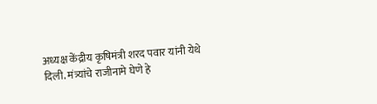अध्यक्ष केंद्रीय कृषिमंत्री शरद पवार यांनी येथे दिली. मंत्र्यांचे राजीनामे घेणे हे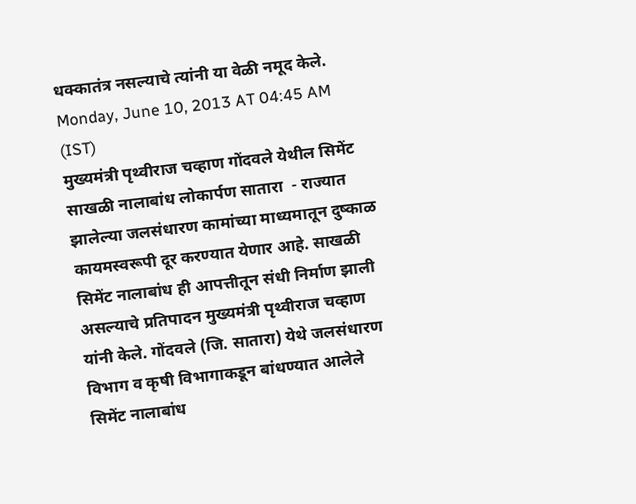धक्कातंत्र नसल्याचे त्यांनी या वेळी नमूद केले.
Monday, June 10, 2013 AT 04:45 AM (IST)
मुख्यमंत्री पृथ्वीराज चव्हाण गोंदवले येथील सिमेंट साखळी नालाबांध लोकार्पण सातारा  - राज्यात झालेल्या जलसंधारण कामांच्या माध्यमातून दुष्काळ कायमस्वरूपी दूर करण्यात येणार आहे. साखळी सिमेंट नालाबांध ही आपत्तीतून संधी निर्माण झाली असल्याचे प्रतिपादन मुख्यमंत्री पृथ्वीराज चव्हाण यांनी केले. गोंदवले (जि. सातारा) येथे जलसंधारण विभाग व कृषी विभागाकडून बांधण्यात आलेले सिमेंट नालाबांध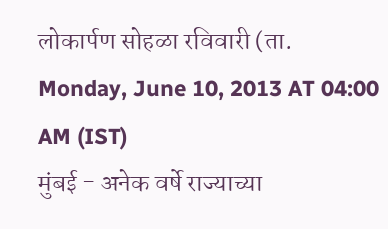लोकार्पण सोहळा रविवारी (ता.
Monday, June 10, 2013 AT 04:00 AM (IST)
मुंबई - अनेक वर्षे राज्याच्या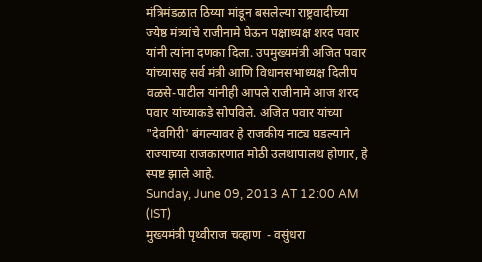मंत्रिमंडळात ठिय्या मांडून बसलेल्या राष्ट्रवादीच्या ज्येष्ठ मंत्र्यांचे राजीनामे घेऊन पक्षाध्यक्ष शरद पवार यांनी त्यांना दणका दिला. उपमुख्यमंत्री अजित पवार यांच्यासह सर्व मंत्री आणि विधानसभाध्यक्ष दिलीप वळसे-पाटील यांनीही आपले राजीनामे आज शरद पवार यांच्याकडे सोपविले. अजित पवार यांच्या "देवगिरी' बंगल्यावर हे राजकीय नाट्य घडल्याने राज्याच्या राजकारणात मोठी उलथापालथ होणार, हे स्पष्ट झाले आहे.
Sunday, June 09, 2013 AT 12:00 AM (IST)
मुख्यमंत्री पृथ्वीराज चव्हाण  - वसुंधरा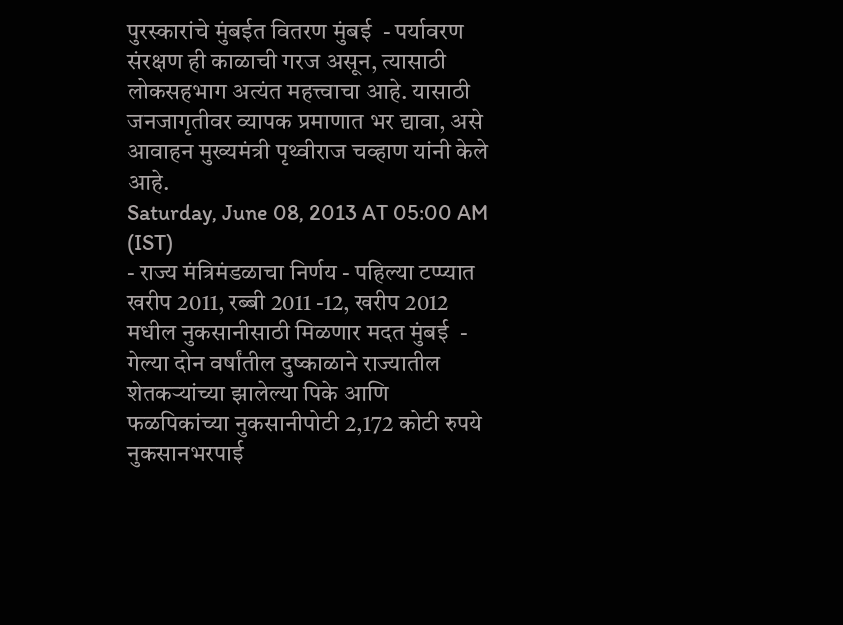पुरस्कारांचे मुंबईत वितरण मुंबई  - पर्यावरण संरक्षण ही काळाची गरज असून, त्यासाठी लोकसहभाग अत्यंत महत्त्वाचा आहे. यासाठी जनजागृतीवर व्यापक प्रमाणात भर द्यावा, असे आवाहन मुख्यमंत्री पृथ्वीराज चव्हाण यांनी केले आहे.
Saturday, June 08, 2013 AT 05:00 AM (IST)
- राज्य मंत्रिमंडळाचा निर्णय - पहिल्या टप्प्यात खरीप 2011, रब्बी 2011 -12, खरीप 2012 मधील नुकसानीसाठी मिळणार मदत मुंबई  - गेल्या दोन वर्षांतील दुष्काळाने राज्यातील शेतकऱ्यांच्या झालेल्या पिके आणि फळपिकांच्या नुकसानीपोटी 2,172 कोटी रुपये नुकसानभरपाई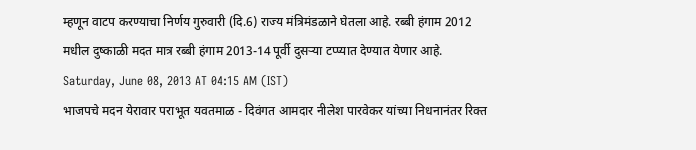म्हणून वाटप करण्याचा निर्णय गुरुवारी (दि.6) राज्य मंत्रिमंडळाने घेतला आहे. रब्बी हंगाम 2012 मधील दुष्काळी मदत मात्र रब्बी हंगाम 2013-14 पूर्वी दुसऱ्या टप्प्यात देण्यात येणार आहे.
Saturday, June 08, 2013 AT 04:15 AM (IST)
भाजपचे मदन येरावार पराभूत यवतमाळ - दिवंगत आमदार नीलेश पारवेकर यांच्या निधनानंतर रिक्त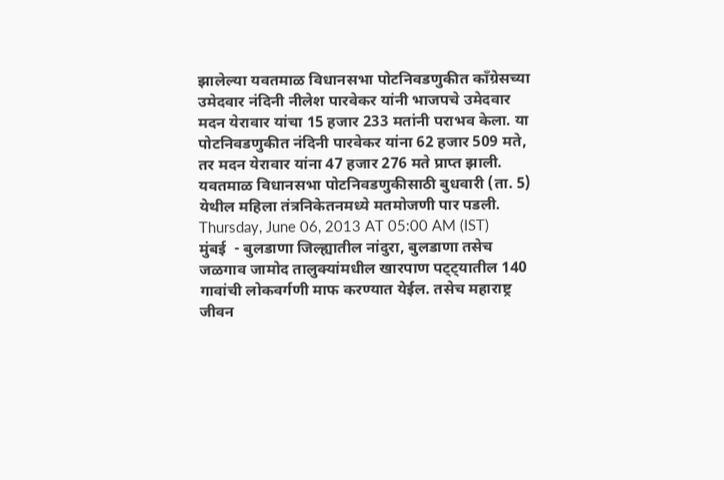झालेल्या यवतमाळ विधानसभा पोटनिवडणुकीत कॉंग्रेसच्या उमेदवार नंदिनी नीलेश पारवेकर यांनी भाजपचे उमेदवार मदन येरावार यांचा 15 हजार 233 मतांनी पराभव केला. या पोटनिवडणुकीत नंदिनी पारवेकर यांना 62 हजार 509 मते, तर मदन येरावार यांना 47 हजार 276 मते प्राप्त झाली. यवतमाळ विधानसभा पोटनिवडणुकीसाठी बुधवारी (ता. 5) येथील महिला तंत्रनिकेतनमध्ये मतमोजणी पार पडली.
Thursday, June 06, 2013 AT 05:00 AM (IST)
मुंबई  - बुलडाणा जिल्ह्यातील नांदुरा, बुलडाणा तसेच जळगाव जामोद तालुक्यांमधील खारपाण पट्ट्यातील 140 गावांची लोकवर्गणी माफ करण्यात येईल. तसेच महाराष्ट्र जीवन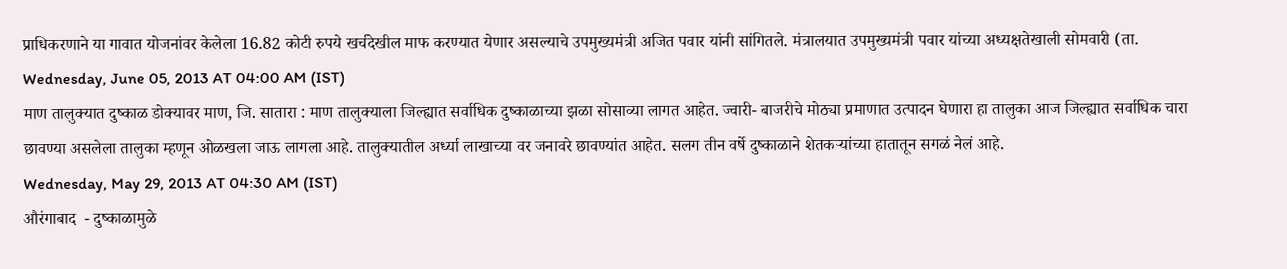प्राधिकरणाने या गावात योजनांवर केलेला 16.82 कोटी रुपये खर्चदेखील माफ करण्यात येणार असल्याचे उपमुख्यमंत्री अजित पवार यांनी सांगितले. मंत्रालयात उपमुख्यमंत्री पवार यांच्या अध्यक्षतेखाली सोमवारी (ता.
Wednesday, June 05, 2013 AT 04:00 AM (IST)
माण तालुक्यात दुष्काळ डोक्यावर माण, जि. सातारा : माण तालुक्याला जिल्ह्यात सर्वाधिक दुष्काळाच्या झळा सोसाव्या लागत आहेत. ज्वारी- बाजरीचे मोठ्या प्रमाणात उत्पादन घेणारा हा तालुका आज जिल्ह्यात सर्वाधिक चारा छावण्या असलेला तालुका म्हणून ओळखला जाऊ लागला आहे. तालुक्यातील अर्ध्या लाखाच्या वर जनावरे छावण्यांत आहेत. सलग तीन वर्षे दुष्काळाने शेतकऱ्यांच्या हातातून सगळं नेलं आहे.
Wednesday, May 29, 2013 AT 04:30 AM (IST)
औरंगाबाद  - दुष्काळामुळे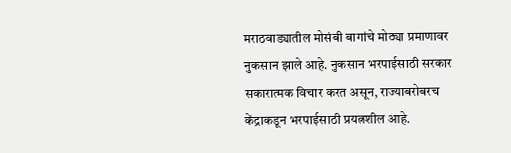मराठवाड्यातील मोसंबी बागांचे मोठ्या प्रमाणावर नुकसान झाले आहे. नुकसान भरपाईसाठी सरकार सकारात्मक विचार करत असून, राज्याबरोबरच केंद्राकडून भरपाईसाठी प्रयत्नशील आहे.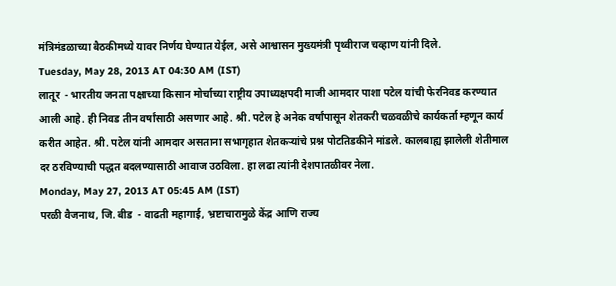मंत्रिमंडळाच्या बैठकीमध्ये यावर निर्णय घेण्यात येईल, असे आश्वासन मुख्यमंत्री पृथ्वीराज चव्हाण यांनी दिले.
Tuesday, May 28, 2013 AT 04:30 AM (IST)
लातूर  - भारतीय जनता पक्षाच्या किसान मोर्चाच्या राष्ट्रीय उपाध्यक्षपदी माजी आमदार पाशा पटेल यांची फेरनिवड करण्यात आली आहे. ही निवड तीन वर्षांसाठी असणार आहे. श्री. पटेल हे अनेक वर्षांपासून शेतकरी चळवळीचे कार्यकर्ता म्हणून कार्य करीत आहेत. श्री. पटेल यांनी आमदार असताना सभागृहात शेतकऱ्यांचे प्रश्न पोटतिडकीने मांडले. कालबाह्य झालेली शेतीमाल दर ठरविण्याची पद्धत बदलण्यासाठी आवाज उठविला. हा लढा त्यांनी देशपातळीवर नेला.
Monday, May 27, 2013 AT 05:45 AM (IST)
परळी वैजनाथ, जि. बीड  - वाढती महागाई, भ्रष्टाचारामुळे केंद्र आणि राज्य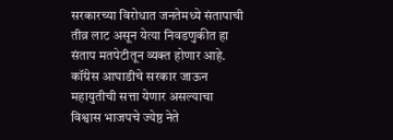सरकारच्या विरोधात जनतेमध्ये संतापाची तीव्र लाट असून येत्या निवडणुकीत हा संताप मतपेटीतून व्यक्त होणार आहे. कॉंग्रेस आघाडीचे सरकार जाऊन महायुतीची सत्ता येणार असल्याचा विश्वास भाजपचे ज्येष्ठ नेते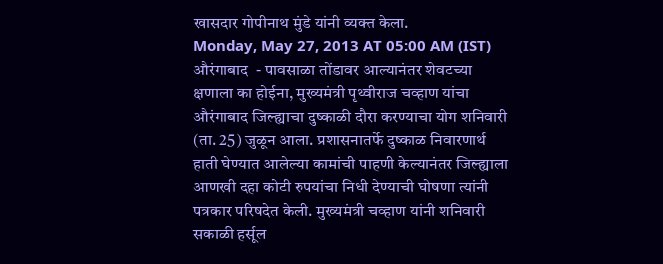खासदार गोपीनाथ मुंडे यांनी व्यक्त केला.
Monday, May 27, 2013 AT 05:00 AM (IST)
औरंगाबाद  - पावसाळा तोंडावर आल्यानंतर शेवटच्या क्षणाला का होईना, मुख्यमंत्री पृथ्वीराज चव्हाण यांचा औरंगाबाद जिल्ह्याचा दुष्काळी दौरा करण्याचा योग शनिवारी (ता. 25) जुळून आला. प्रशासनातर्फे दुष्काळ निवारणार्थ हाती घेण्यात आलेल्या कामांची पाहणी केल्यानंतर जिल्ह्याला आणखी दहा कोटी रुपयांचा निधी देण्याची घोषणा त्यांनी पत्रकार परिषदेत केली. मुख्यमंत्री चव्हाण यांनी शनिवारी सकाळी हर्सूल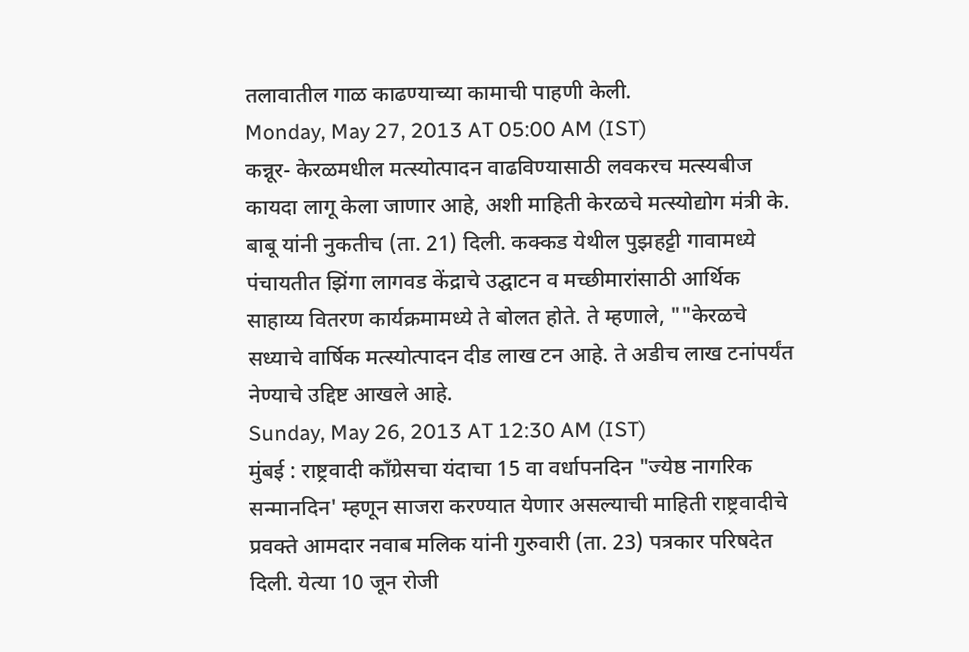तलावातील गाळ काढण्याच्या कामाची पाहणी केली.
Monday, May 27, 2013 AT 05:00 AM (IST)
कन्नूर- केरळमधील मत्स्योत्पादन वाढविण्यासाठी लवकरच मत्स्यबीज कायदा लागू केला जाणार आहे, अशी माहिती केरळचे मत्स्योद्योग मंत्री के. बाबू यांनी नुकतीच (ता. 21) दिली. कक्कड येथील पुझहट्टी गावामध्ये पंचायतीत झिंगा लागवड केंद्राचे उद्घाटन व मच्छीमारांसाठी आर्थिक साहाय्य वितरण कार्यक्रमामध्ये ते बोलत होते. ते म्हणाले, ""केरळचे सध्याचे वार्षिक मत्स्योत्पादन दीड लाख टन आहे. ते अडीच लाख टनांपर्यंत नेण्याचे उद्दिष्ट आखले आहे.
Sunday, May 26, 2013 AT 12:30 AM (IST)
मुंबई : राष्ट्रवादी कॉंग्रेसचा यंदाचा 15 वा वर्धापनदिन "ज्येष्ठ नागरिक सन्मानदिन' म्हणून साजरा करण्यात येणार असल्याची माहिती राष्ट्रवादीचे प्रवक्ते आमदार नवाब मलिक यांनी गुरुवारी (ता. 23) पत्रकार परिषदेत दिली. येत्या 10 जून रोजी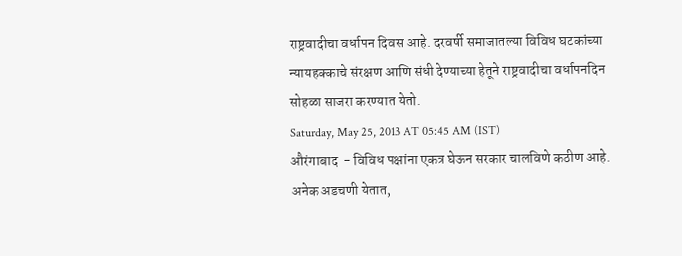राष्ट्रवादीचा वर्धापन दिवस आहे. दरवर्षी समाजातल्या विविध घटकांच्या न्यायहक्काचे संरक्षण आणि संधी देण्याच्या हेतूने राष्ट्रवादीचा वर्धापनदिन सोहळा साजरा करण्यात येतो.
Saturday, May 25, 2013 AT 05:45 AM (IST)
औरंगाबाद  - विविध पक्षांना एकत्र घेऊन सरकार चालविणे कठीण आहे. अनेक अडचणी येतात,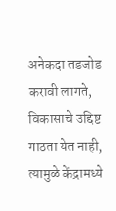अनेकदा तडजोड करावी लागते, विकासाचे उद्दिष्ट गाठता येत नाही, त्यामुळे केंद्रामध्ये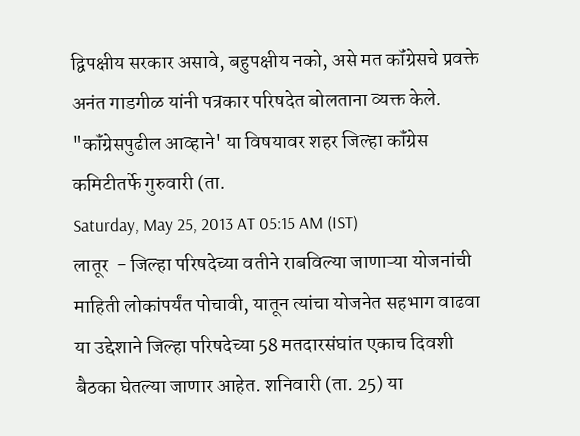द्विपक्षीय सरकार असावे, बहुपक्षीय नको, असे मत कॉंग्रेसचे प्रवक्ते अनंत गाडगीळ यांनी पत्रकार परिषदेत बोलताना व्यक्त केले. "कॉंग्रेसपुढील आव्हाने' या विषयावर शहर जिल्हा कॉंग्रेस कमिटीतर्फे गुरुवारी (ता.
Saturday, May 25, 2013 AT 05:15 AM (IST)
लातूर  - जिल्हा परिषदेच्या वतीने राबविल्या जाणाऱ्या योजनांची माहिती लोकांपर्यंत पोचावी, यातून त्यांचा योजनेत सहभाग वाढवा या उद्देशाने जिल्हा परिषदेच्या 58 मतदारसंघांत एकाच दिवशी बैठका घेतल्या जाणार आहेत. शनिवारी (ता. 25) या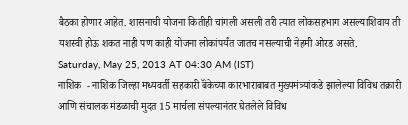बैठका होणार आहेत. शासनाची योजना कितीही चांगली असली तरी त्यात लोकसहभाग असल्याशिवाय ती यशस्वी होऊ शकत नाही पण काही योजना लोकांपर्यंत जातच नसल्याची नेहमी ओरड असते.
Saturday, May 25, 2013 AT 04:30 AM (IST)
नाशिक  - नाशिक जिल्हा मध्यवर्ती सहकारी बॅंकेच्या कारभाराबाबत मुख्यमंत्र्यांकडे झालेल्या विविध तक्रारी आणि संचालक मंडळाची मुदत 15 मार्चला संपल्यानंतर घेतलेले विविध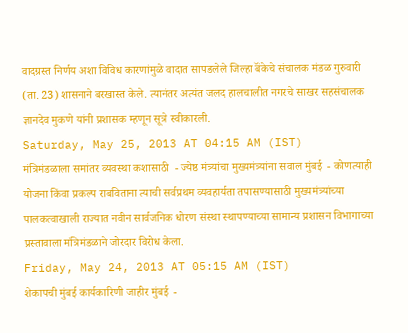वादग्रस्त निर्णय अशा विविध कारणांमुळे वादात सापडलेले जिल्हा बॅंकेचे संचालक मंडळ गुरुवारी (ता. 23) शासनाने बरखास्त केले. त्यानंतर अत्यंत जलद हालचालीत नगरचे साखर सहसंचालक ज्ञानदेव मुकणे यांनी प्रशासक म्हणून सूत्रे स्वीकारली.
Saturday, May 25, 2013 AT 04:15 AM (IST)
मंत्रिमंडळाला समांतर व्यवस्था कशासाठी  - ज्येष्ठ मंत्र्यांचा मुख्यमंत्र्यांना सवाल मुंबई  - कोणत्याही योजना किंवा प्रकल्प राबविताना त्याची सर्वप्रथम व्यवहार्यता तपासण्यासाठी मुख्यमंत्र्यांच्या पालकत्वाखाली राज्यात नवीन सार्वजनिक धोरण संस्था स्थापण्याच्या सामान्य प्रशासन विभागाच्या प्रस्तावाला मंत्रिमंडळाने जोरदार विरोध केला.
Friday, May 24, 2013 AT 05:15 AM (IST)
शेकापची मुंबई कार्यकारिणी जाहीर मुंबई  -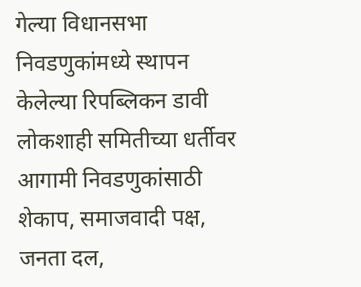गेल्या विधानसभा निवडणुकांमध्ये स्थापन केलेल्या रिपब्लिकन डावी लोकशाही समितीच्या धर्तीवर आगामी निवडणुकांसाठी शेकाप, समाजवादी पक्ष, जनता दल,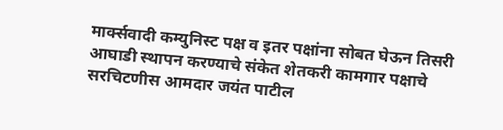मार्क्सवादी कम्युनिस्ट पक्ष व इतर पक्षांना सोबत घेऊन तिसरी आघाडी स्थापन करण्याचे संकेत शेतकरी कामगार पक्षाचे सरचिटणीस आमदार जयंत पाटील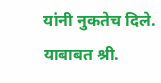यांनी नुकतेच दिले. याबाबत श्री.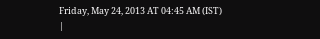Friday, May 24, 2013 AT 04:45 AM (IST)
|